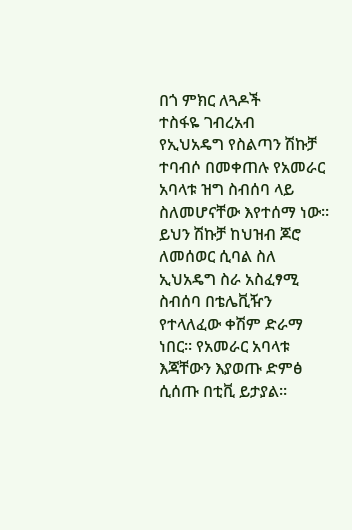በጎ ምክር ለጓዶች
ተስፋዬ ገብረአብ
የኢህአዴግ የስልጣን ሽኩቻ ተባብሶ በመቀጠሉ የአመራር አባላቱ ዝግ ስብሰባ ላይ ስለመሆናቸው እየተሰማ ነው። ይህን ሽኩቻ ከህዝብ ጆሮ ለመሰወር ሲባል ስለ ኢህአዴግ ስራ አስፈፃሚ ስብሰባ በቴሌቪዥን የተላለፈው ቀሽም ድራማ ነበር። የአመራር አባላቱ እጃቸውን እያወጡ ድምፅ ሲሰጡ በቲቪ ይታያል።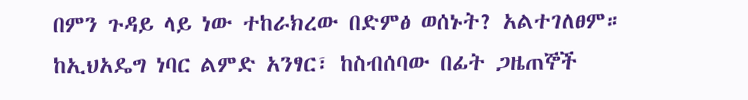በምን ጉዳይ ላይ ነው ተከራክረው በድምፅ ወሰኑት? አልተገለፀም። ከኢህአዴግ ነባር ልምድ አንፃር፣ ከስብሰባው በፊት ጋዜጠኞች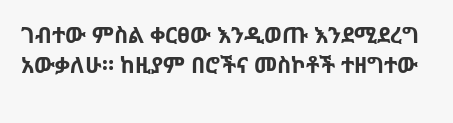ገብተው ምስል ቀርፀው እንዲወጡ እንደሚደረግ አውቃለሁ። ከዚያም በሮችና መስኮቶች ተዘግተው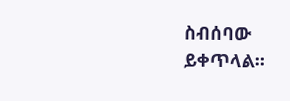ስብሰባው ይቀጥላል።